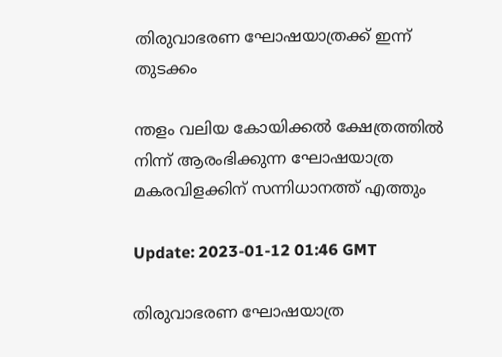തിരുവാഭരണ ഘോഷയാത്രക്ക് ഇന്ന് തുടക്കം

ന്തളം വലിയ കോയിക്കൽ ക്ഷേത്രത്തിൽ നിന്ന് ആരംഭിക്കുന്ന ഘോഷയാത്ര മകരവിളക്കിന് സന്നിധാനത്ത് എത്തും

Update: 2023-01-12 01:46 GMT

തിരുവാഭരണ ഘോഷയാത്ര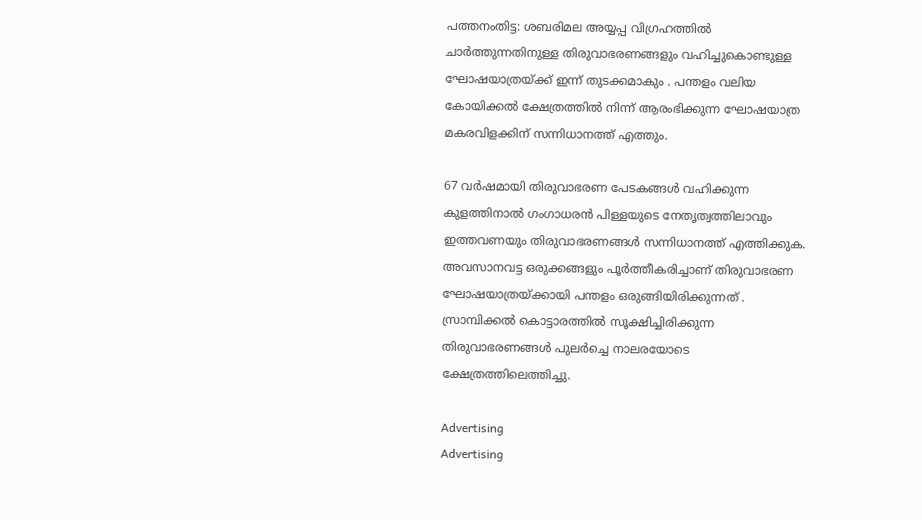പത്തനംതിട്ട: ശബരിമല അയ്യപ്പ വിഗ്രഹത്തിൽ ചാർത്തുന്നതിനുള്ള തിരുവാഭരണങ്ങളും വഹിച്ചുകൊണ്ടുള്ള ഘോഷയാത്രയ്ക്ക് ഇന്ന് തുടക്കമാകും . പന്തളം വലിയ കോയിക്കൽ ക്ഷേത്രത്തിൽ നിന്ന് ആരംഭിക്കുന്ന ഘോഷയാത്ര മകരവിളക്കിന് സന്നിധാനത്ത് എത്തും.

67 വർഷമായി തിരുവാഭരണ പേടകങ്ങൾ വഹിക്കുന്ന കുളത്തിനാൽ ഗംഗാധരൻ പിള്ളയുടെ നേതൃത്വത്തിലാവും ഇത്തവണയും തിരുവാഭരണങ്ങൾ സന്നിധാനത്ത് എത്തിക്കുക. അവസാനവട്ട ഒരുക്കങ്ങളും പൂർത്തീകരിച്ചാണ് തിരുവാഭരണ ഘോഷയാത്രയ്ക്കായി പന്തളം ഒരുങ്ങിയിരിക്കുന്നത് . സ്രാമ്പിക്കൽ കൊട്ടാരത്തിൽ സൂക്ഷിച്ചിരിക്കുന്ന തിരുവാഭരണങ്ങൾ പുലർച്ചെ നാലരയോടെ ക്ഷേത്രത്തിലെത്തിച്ചു.

Advertising
Advertising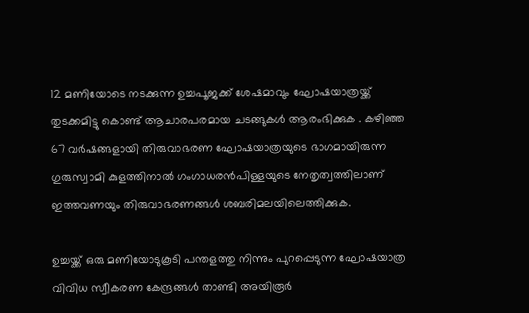12 മണിയോടെ നടക്കുന്ന ഉച്ചപൂജക്ക് ശേഷമാവും ഘോഷയാത്രയ്ക്ക് തുടക്കമിട്ടു കൊണ്ട് ആചാരപരമായ ചടങ്ങുകൾ ആരംഭിക്കുക . കഴിഞ്ഞ 67 വർഷങ്ങളായി തിരുവാഭരണ ഘോഷയാത്രയുടെ ഭാഗമായിരുന്ന ഗുരുസ്വാമി കുളത്തിനാൽ ഗംഗാധരൻപിള്ളയുടെ നേതൃത്വത്തിലാണ് ഇത്തവണയും തിരുവാഭരണങ്ങൾ ശബരിമലയിലെത്തിക്കുക.

ഉച്ചയ്ക്ക് ഒരു മണിയോടുകൂടി പന്തളത്തു നിന്നും പുറപ്പെടുന്ന ഘോഷയാത്ര വിവിധ സ്വീകരണ കേന്ദ്രങ്ങൾ താണ്ടി അയിരൂർ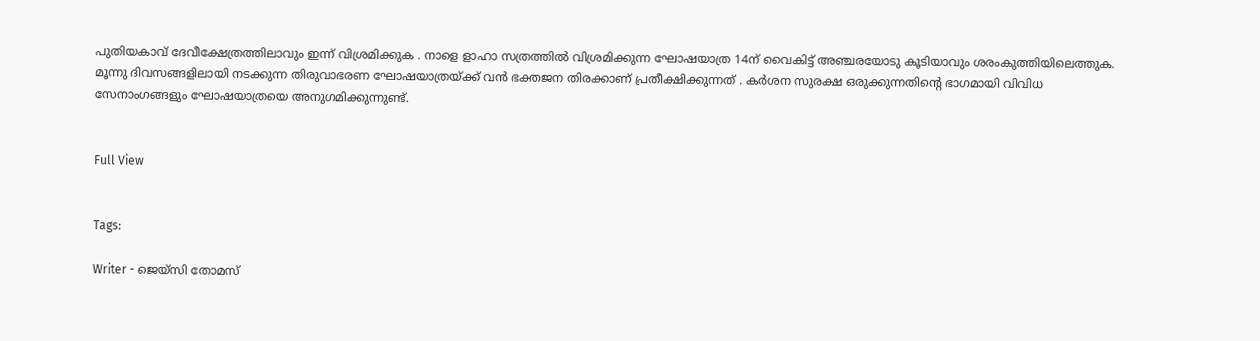പുതിയകാവ് ദേവീക്ഷേത്രത്തിലാവും ഇന്ന് വിശ്രമിക്കുക . നാളെ ളാഹാ സത്രത്തിൽ വിശ്രമിക്കുന്ന ഘോഷയാത്ര 14ന് വൈകിട്ട് അഞ്ചരയോടു കൂടിയാവും ശരംകുത്തിയിലെത്തുക. മൂന്നു ദിവസങ്ങളിലായി നടക്കുന്ന തിരുവാഭരണ ഘോഷയാത്രയ്ക്ക് വൻ ഭക്തജന തിരക്കാണ് പ്രതീക്ഷിക്കുന്നത് . കർശന സുരക്ഷ ഒരുക്കുന്നതിന്‍റെ ഭാഗമായി വിവിധ സേനാംഗങ്ങളും ഘോഷയാത്രയെ അനുഗമിക്കുന്നുണ്ട്.


Full View


Tags:

Writer - ജെയ്സി തോമസ്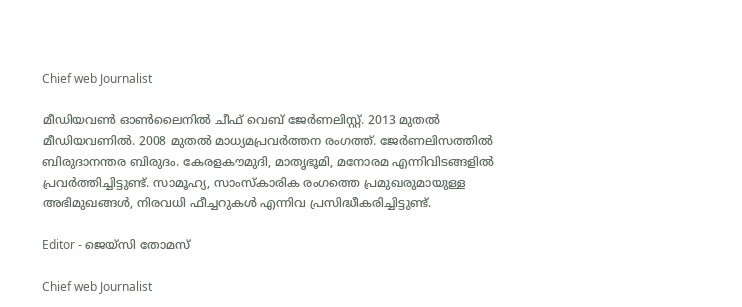Chief web Journalist

മീഡിയവൺ ഓൺലൈനിൽ ചീഫ് വെബ് ജേർണലിസ്റ്റ്. 2013 മുതൽ മീഡിയവണിൽ. 2008 മുതൽ മാധ്യമപ്രവർത്തന രംഗത്ത്. ജേർണലിസത്തിൽ ബിരുദാനന്തര ബിരുദം. കേരളകൗമുദി, മാതൃഭൂമി, മനോരമ എന്നിവിടങ്ങളിൽ പ്രവർത്തിച്ചിട്ടുണ്ട്. സാമൂഹ്യ, സാംസ്‌കാരിക രംഗത്തെ പ്രമുഖരുമായുള്ള അഭിമുഖങ്ങൾ, നിരവധി ഫീച്ചറുകൾ എന്നിവ പ്രസിദ്ധീകരിച്ചിട്ടുണ്ട്.

Editor - ജെയ്സി തോമസ്

Chief web Journalist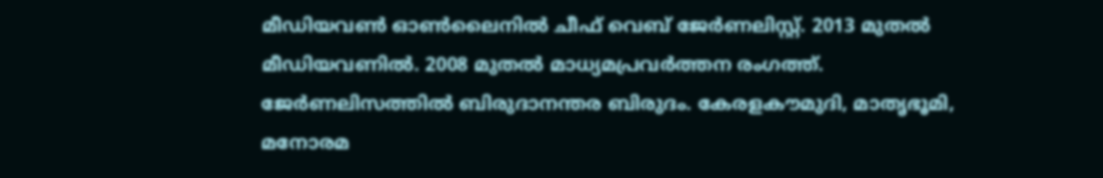മീഡിയവൺ ഓൺലൈനിൽ ചീഫ് വെബ് ജേർണലിസ്റ്റ്. 2013 മുതൽ മീഡിയവണിൽ. 2008 മുതൽ മാധ്യമപ്രവർത്തന രംഗത്ത്. ജേർണലിസത്തിൽ ബിരുദാനന്തര ബിരുദം. കേരളകൗമുദി, മാതൃഭൂമി, മനോരമ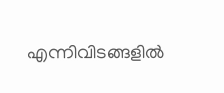എന്നിവിടങ്ങളിൽ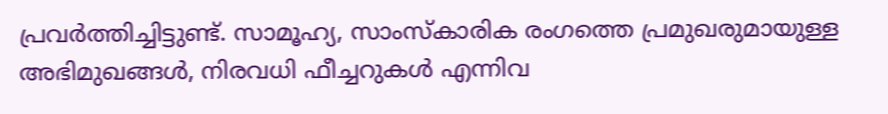പ്രവർത്തിച്ചിട്ടുണ്ട്. സാമൂഹ്യ, സാംസ്‌കാരിക രംഗത്തെ പ്രമുഖരുമായുള്ള അഭിമുഖങ്ങൾ, നിരവധി ഫീച്ചറുകൾ എന്നിവ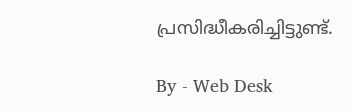പ്രസിദ്ധീകരിച്ചിട്ടുണ്ട്.

By - Web Desk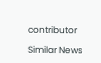contributor

Similar News